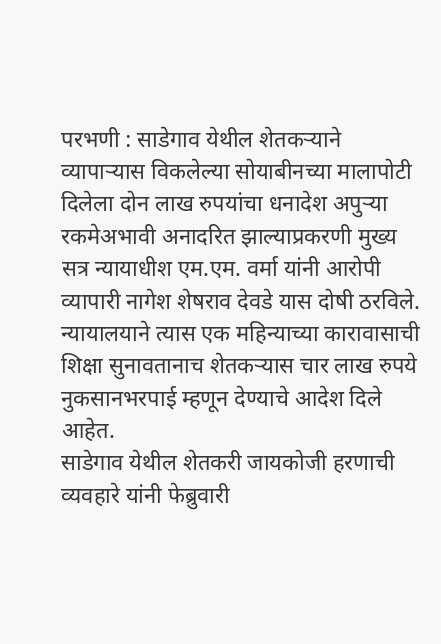परभणी : साडेगाव येथील शेतकऱ्याने व्यापाऱ्यास विकलेल्या सोयाबीनच्या मालापोटी दिलेला दोन लाख रुपयांचा धनादेश अपुऱ्या रकमेअभावी अनादरित झाल्याप्रकरणी मुख्य सत्र न्यायाधीश एम.एम. वर्मा यांनी आरोपी व्यापारी नागेश शेषराव देवडे यास दोषी ठरविले. न्यायालयाने त्यास एक महिन्याच्या कारावासाची शिक्षा सुनावतानाच शेतकऱ्यास चार लाख रुपये नुकसानभरपाई म्हणून देण्याचे आदेश दिले आहेत.
साडेगाव येथील शेतकरी जायकोजी हरणाची व्यवहारे यांनी फेब्रुवारी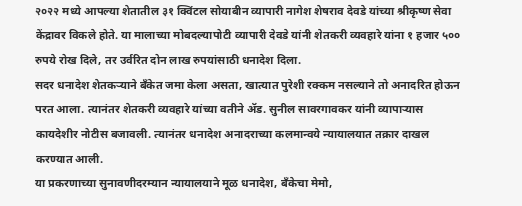२०२२ मध्ये आपल्या शेतातील ३१ क्विंटल सोयाबीन व्यापारी नागेश शेषराव देवडे यांच्या श्रीकृष्ण सेवा केंद्रावर विकले होते. या मालाच्या मोबदल्यापोटी व्यापारी देवडे यांनी शेतकरी व्यवहारे यांना १ हजार ५०० रुपये रोख दिले, तर उर्वरित दोन लाख रुपयांसाठी धनादेश दिला.
सदर धनादेश शेतकऱ्याने बँकेत जमा केला असता, खात्यात पुरेशी रक्कम नसल्याने तो अनादरित होऊन परत आला. त्यानंतर शेतकरी व्यवहारे यांच्या वतीने ॲड. सुनील सावरगावकर यांनी व्यापाऱ्यास कायदेशीर नोटीस बजावली. त्यानंतर धनादेश अनादराच्या कलमान्वये न्यायालयात तक्रार दाखल करण्यात आली.
या प्रकरणाच्या सुनावणीदरम्यान न्यायालयाने मूळ धनादेश, बँकेचा मेमो,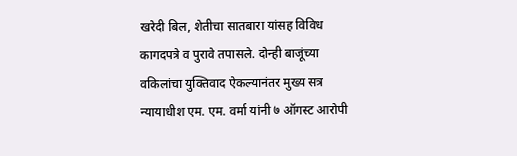खरेदी बिल, शेतीचा सातबारा यांसह विविध कागदपत्रे व पुरावे तपासले. दोन्ही बाजूंच्या वकिलांचा युक्तिवाद ऐकल्यानंतर मुख्य सत्र न्यायाधीश एम. एम. वर्मा यांनी ७ ऑगस्ट आरोपी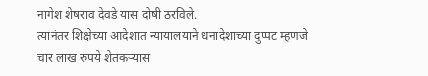नागेश शेषराव देवडे यास दोषी ठरविले.
त्यानंतर शिक्षेच्या आदेशात न्यायालयाने धनादेशाच्या दुप्पट म्हणजे चार लाख रुपये शेतकऱ्यास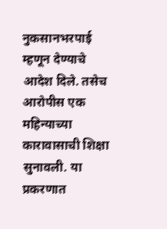नुकसानभरपाई म्हणून देण्याचे आदेश दिले. तसेच आरोपीस एक महिन्याच्या कारावासाची शिक्षा सुनावली. या प्रकरणात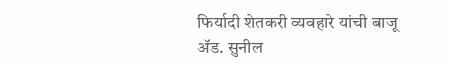फिर्यादी शेतकरी व्यवहारे यांची बाजू ॲड. सुनील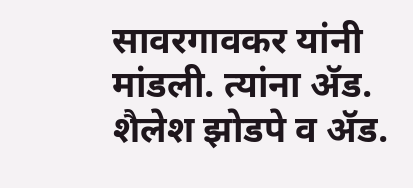सावरगावकर यांनी मांडली. त्यांना ॲड. शैलेश झोडपे व ॲड.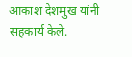आकाश देशमुख यांनी सहकार्य केले.